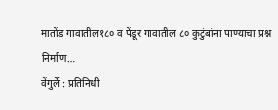मातोंड गावातील१८० व पेंडूर गावातील ८० कुटुंबांना पाण्याचा प्रश्न निर्माण…
वेंगुर्ले : प्रतिनिधी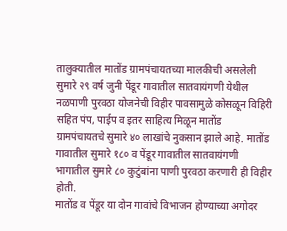तालुक्यातील मातोंड ग्रामपंचायतच्या मालकीची असलेली सुमारे २९ वर्ष जुनी पेंडूर गावातील सातवायंगणी येथील नळपाणी पुरवठा योजनेची विहीर पावसामुळे कोसळून विहिरी सहित पंप, पाईप व इतर साहित्य मिळून मातोंड ग्रामपंचायतचे सुमारे ४० लाखांचे नुकसान झाले आहे. मातोंड गावातील सुमारे १८० व पेंडूर गावातील सातवायंगणी भागातील सुमारे ८० कुटुंबांना पाणी पुरवठा करणारी ही विहीर होती.
मातोंड व पेंडूर या दोन गावांचे विभाजन होण्याच्या अगोदर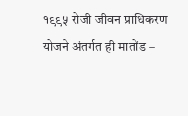१९९५ रोजी जीवन प्राधिकरण योजने अंतर्गत ही मातोंड –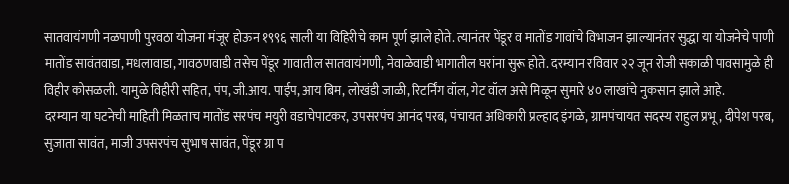सातवायंगणी नळपाणी पुरवठा योजना मंजूर होऊन १९९६ साली या विहिरीचे काम पूर्ण झाले होते. त्यानंतर पेंडूर व मातोंड गावांचे विभाजन झाल्यानंतर सुद्धा या योजनेचे पाणी मातोंड सावंतवाडा, मधलावाडा, गावठणवाडी तसेच पेंडूर गावातील सातवायंगणी, नेवाळेवाडी भागातील घरांना सुरू होते. दरम्यान रविवार २२ जून रोजी सकाळी पावसामुळे ही विहीर कोसळली. यामुळे विहीरी सहित, पंप, जी.आय. पाईप, आय बिम, लोखंडी जाळी, रिटर्निंग वॉल, गेट वॉल असे मिळून सुमारे ४० लाखांचे नुकसान झाले आहे.
दरम्यान या घटनेची माहिती मिळताच मातोंड सरपंच मयुरी वडाचेपाटकर, उपसरपंच आनंद परब, पंचायत अधिकारी प्रल्हाद इंगळे, ग्रामपंचायत सदस्य राहुल प्रभू, दीपेश परब, सुजाता सावंत, माजी उपसरपंच सुभाष सावंत, पेंडूर ग्रा प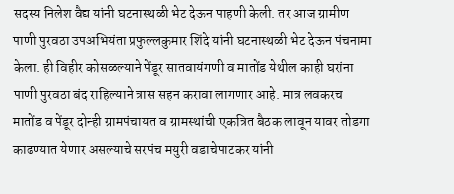सदस्य निलेश वैद्य यांनी घटनास्थळी भेट देऊन पाहणी केली. तर आज ग्रामीण पाणी पुरवठा उपअभियंता प्रफुल्लकुमार शिंदे यांनी घटनास्थळी भेट देऊन पंचनामा केला. ही विहीर कोसळल्याने पेंडूर सातवायंगणी व मातोंड येथील काही घरांना पाणी पुरवठा बंद राहिल्याने त्रास सहन करावा लागणार आहे. मात्र लवकरच मातोंड व पेंडूर दोन्ही ग्रामपंचायत व ग्रामस्थांची एकत्रित बैठक लावून यावर तोडगा काढण्यात येणार असल्याचे सरपंच मयुरी वडाचेपाटकर यांनी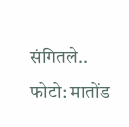संगितले..
फोटो: मातोंड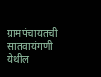ग्रामपंचायतची सातवायंगणी येथील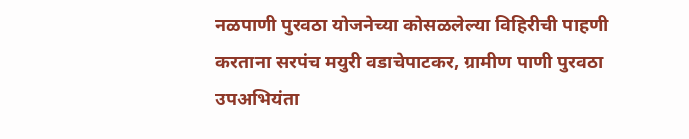नळपाणी पुरवठा योजनेच्या कोसळलेल्या विहिरीची पाहणी करताना सरपंच मयुरी वडाचेपाटकर, ग्रामीण पाणी पुरवठा उपअभियंता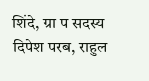शिंदे, ग्रा प सदस्य दिपेश परब, राहुल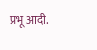प्रभू आदी.